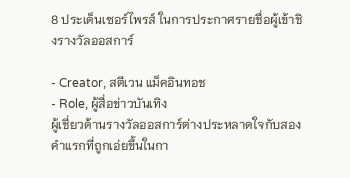8 ประเด็นเซอร์ไพรส์ ในการประกาศรายชื่อผู้เข้าชิงรางวัลออสการ์

- Creator, สตีเวน แม็คอินทอช
- Role, ผู้สื่อข่าวบันเทิง
ผู้เชี่ยวด้านรางวัลออสการ์ต่างประหลาดใจกับสองคำแรกที่ถูกเอ่ยขึ้นในกา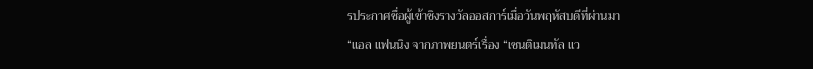รประกาศชื่อผู้เข้าชิงรางวัลออสการ์เมื่อวันพฤหัสบดีที่ผ่านมา
“แอล แฟนนิง จากภาพยนตร์เรื่อง “เซนติเมนทัล แว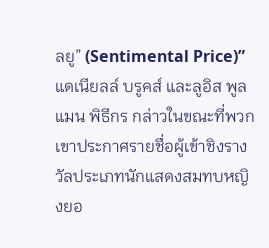ลยู” (Sentimental Price)” แดเนียลล์ บรูคส์ และลูอิส พูลแมน พิธีกร กล่าวในขณะที่พวกเขาประกาศรายชื่อผู้เข้าชิงรางวัลประเภทนักแสดงสมทบหญิงยอ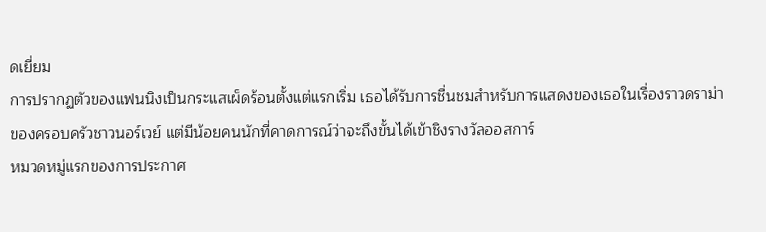ดเยี่ยม
การปรากฏตัวของแฟนนิงเป็นกระแสเผ็ดร้อนตั้งแต่แรกเริ่ม เธอได้รับการชื่นชมสำหรับการแสดงของเธอในเรื่องราวดราม่าของครอบครัวชาวนอร์เวย์ แต่มีน้อยคนนักที่คาดการณ์ว่าจะถึงขั้นได้เข้าชิงรางวัลออสการ์
หมวดหมู่แรกของการประกาศ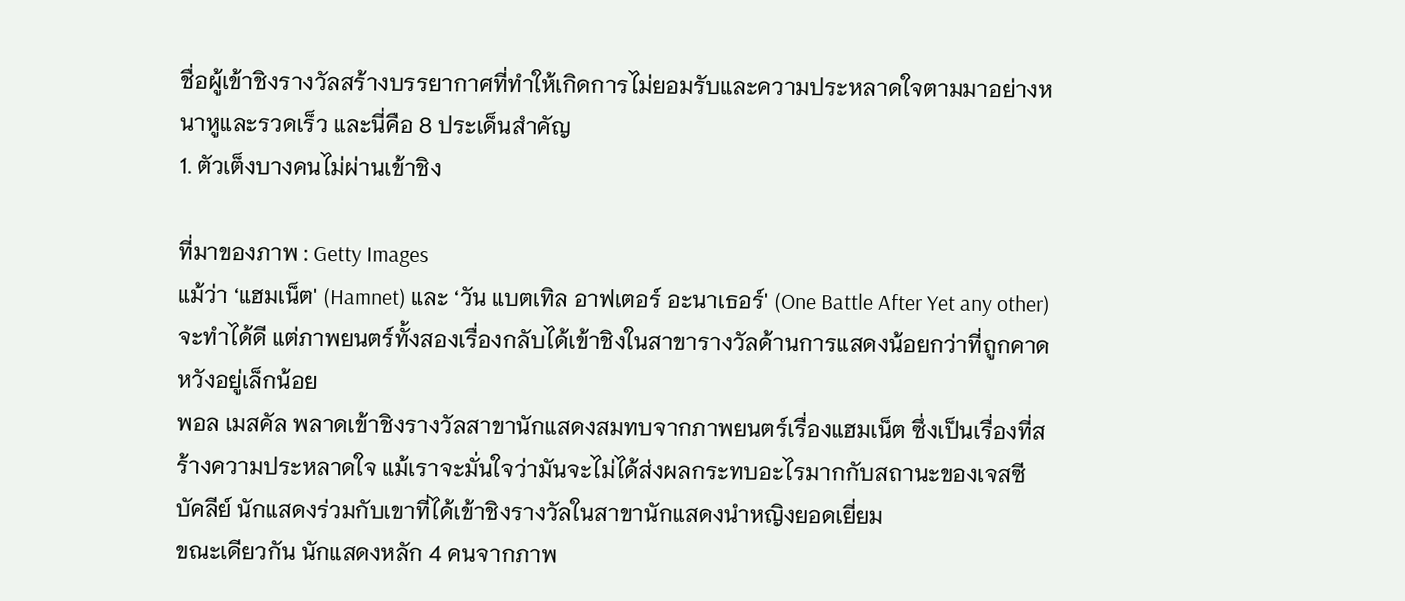ชื่อผู้เข้าชิงรางวัลสร้างบรรยากาศที่ทำให้เกิดการไม่ยอมรับและความประหลาดใจตามมาอย่างหนาหูและรวดเร็ว และนี่คือ 8 ประเด็นสำคัญ
1. ตัวเต็งบางคนไม่ผ่านเข้าชิง

ที่มาของภาพ : Getty Images
แม้ว่า ‘แฮมเน็ต' (Hamnet) และ ‘วัน แบตเทิล อาฟเตอร์ อะนาเธอร์' (One Battle After Yet any other) จะทำได้ดี แต่ภาพยนตร์ทั้งสองเรื่องกลับได้เข้าชิงในสาขารางวัลด้านการแสดงน้อยกว่าที่ถูกคาดหวังอยู่เล็กน้อย
พอล เมสคัล พลาดเข้าชิงรางวัลสาขานักแสดงสมทบจากภาพยนตร์เรื่องแฮมเน็ต ซึ่งเป็นเรื่องที่สร้างความประหลาดใจ แม้เราจะมั่นใจว่ามันจะไม่ได้ส่งผลกระทบอะไรมากกับสถานะของเจสซี บัคลีย์ นักแสดงร่วมกับเขาที่ได้เข้าชิงรางวัลในสาขานักแสดงนำหญิงยอดเยี่ยม
ขณะเดียวกัน นักแสดงหลัก 4 คนจากภาพ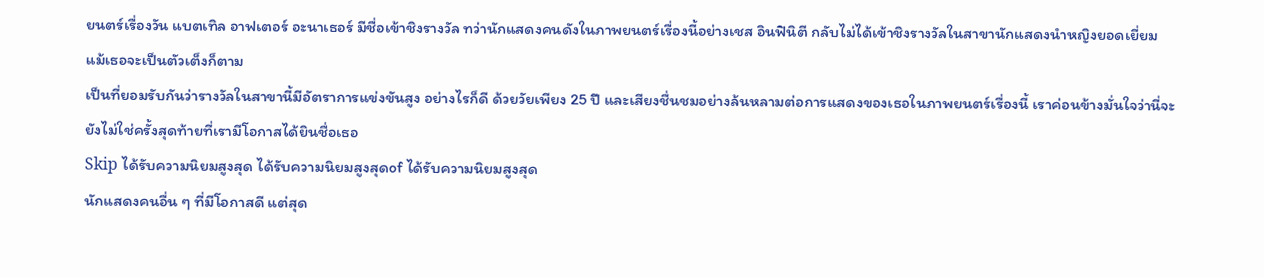ยนตร์เรื่องวัน แบตเทิล อาฟเตอร์ อะนาเธอร์ มีชื่อเข้าชิงรางวัล ทว่านักแสดงคนดังในภาพยนตร์เรื่องนี้อย่างเชส อินฟินิตี กลับไม่ได้เข้าชิงรางวัลในสาขานักแสดงนำหญิงยอดเยี่ยม แม้เธอจะเป็นตัวเต็งก็ตาม
เป็นที่ยอมรับกันว่ารางวัลในสาขานี้มีอัตราการแข่งขันสูง อย่างไรก็ดี ด้วยวัยเพียง 25 ปี และเสียงชื่นชมอย่างล้นหลามต่อการแสดงของเธอในภาพยนตร์เรื่องนี้ เราค่อนข้างมั่นใจว่านี่จะยังไม่ใช่ครั้งสุดท้ายที่เรามีโอกาสได้ยินชื่อเธอ
Skip ได้รับความนิยมสูงสุด ได้รับความนิยมสูงสุดof ได้รับความนิยมสูงสุด
นักแสดงคนอื่น ๆ ที่มีโอกาสดี แต่สุด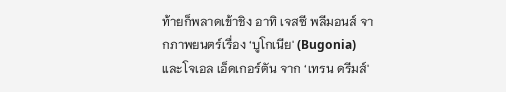ท้ายก็พลาดเข้าชิง อาทิ เจสซี พลีมอนส์ จากภาพยนตร์เรื่อง ‘บูโกเนีย' (Bugonia) และโจเอล เอ็ดเกอร์ตัน จาก ‘เทรน ดรีมส์'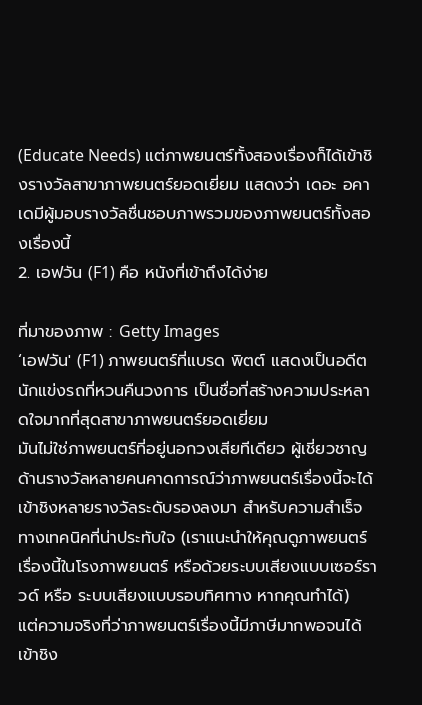(Educate Needs) แต่ภาพยนตร์ทั้งสองเรื่องก็ได้เข้าชิงรางวัลสาขาภาพยนตร์ยอดเยี่ยม แสดงว่า เดอะ อคาเดมีผู้มอบรางวัลชื่นชอบภาพรวมของภาพยนตร์ทั้งสองเรื่องนี้
2. เอฟวัน (F1) คือ หนังที่เข้าถึงได้ง่าย

ที่มาของภาพ : Getty Images
‘เอฟวัน' (F1) ภาพยนตร์ที่แบรด พิตต์ แสดงเป็นอดีตนักแข่งรถที่หวนคืนวงการ เป็นชื่อที่สร้างความประหลาดใจมากที่สุดสาขาภาพยนตร์ยอดเยี่ยม
มันไม่ใช่ภาพยนตร์ที่อยู่นอกวงเสียทีเดียว ผู้เชี่ยวชาญด้านรางวัลหลายคนคาดการณ์ว่าภาพยนตร์เรื่องนี้จะได้เข้าชิงหลายรางวัลระดับรองลงมา สำหรับความสำเร็จทางเทคนิคที่น่าประทับใจ (เราแนะนำให้คุณดูภาพยนตร์เรื่องนี้ในโรงภาพยนตร์ หรือด้วยระบบเสียงแบบเซอร์ราวด์ หรือ ระบบเสียงแบบรอบทิศทาง หากคุณทำได้)
แต่ความจริงที่ว่าภาพยนตร์เรื่องนี้มีภาษีมากพอจนได้เข้าชิง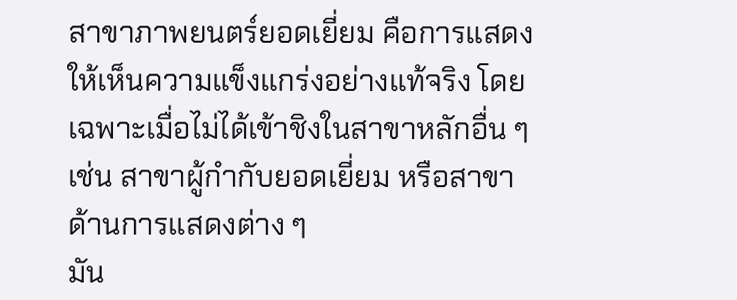สาขาภาพยนตร์ยอดเยี่ยม คือการแสดงให้เห็นความแข็งแกร่งอย่างแท้จริง โดยเฉพาะเมื่อไม่ได้เข้าชิงในสาขาหลักอื่น ๆ เช่น สาขาผู้กำกับยอดเยี่ยม หรือสาขาด้านการแสดงต่าง ๆ
มัน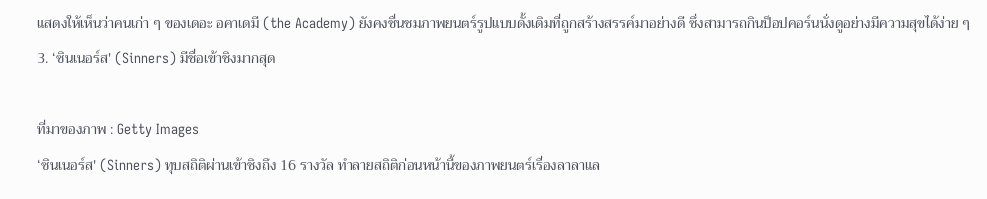แสดงให้เห็นว่าคนเก่า ๆ ของเดอะ อคาเดมี (the Academy) ยังคงชื่นชมภาพยนตร์รูปแบบดั้งเดิมที่ถูกสร้างสรรค์มาอย่างดี ซึ่งสามารถกินป็อปคอร์นนั่งดูอย่างมีความสุขได้ง่าย ๆ
3. ‘ซินเนอร์ส' (Sinners) มีชื่อเข้าชิงมากสุด

ที่มาของภาพ : Getty Images
‘ซินเนอร์ส' (Sinners) ทุบสถิติผ่านเข้าชิงถึง 16 รางวัล ทำลายสถิติก่อนหน้านี้ของภาพยนตร์เรื่องลาลาแล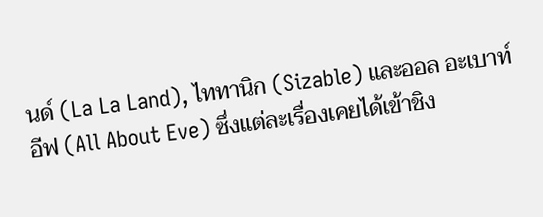นด์ (La La Land), ไททานิก (Sizable) และออล อะเบาท์ อีฟ (All About Eve) ซึ่งแต่ละเรื่องเคยได้เข้าชิง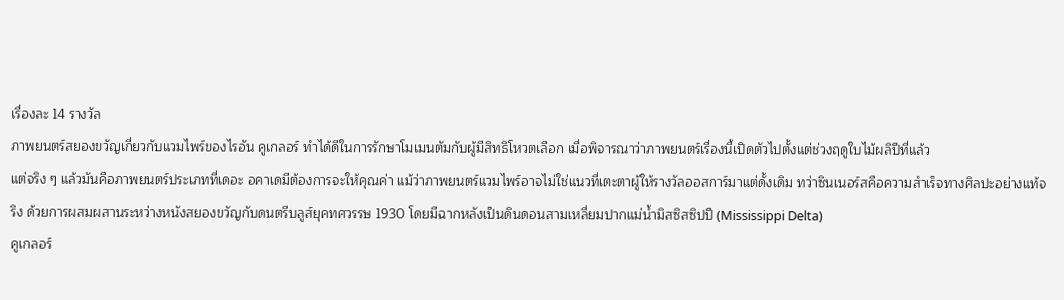เรื่องละ 14 รางวัล
ภาพยนตร์สยองขวัญเกี่ยวกับแวมไพร์ของไรอัน คูเกลอร์ ทำได้ดีในการรักษาโมเมนตัมกับผู้มีสิทธิโหวตเลือก เมื่อพิจารณาว่าภาพยนตร์เรื่องนี้เปิดตัวไปตั้งแต่ช่วงฤดูใบไม้ผลิปีที่แล้ว
แต่จริง ๆ แล้วมันคือภาพยนตร์ประเภทที่เดอะ อคาเดมีต้องการจะให้คุณค่า แม้ว่าภาพยนตร์แวมไพร์อาจไม่ใช่แนวที่เตะตาผู้ให้รางวัลออสการ์มาแต่ดั้งเดิม ทว่าซินเนอร์สคือความสำเร็จทางศิลปะอย่างแท้จริง ด้วยการผสมผสานระหว่างหนังสยองขวัญกับดนตรีบลูส์ยุคทศวรรษ 1930 โดยมีฉากหลังเป็นดินดอนสามเหลี่ยมปากแม่น้ำมิสซิสซิปปี (Mississippi Delta)
คูเกลอร์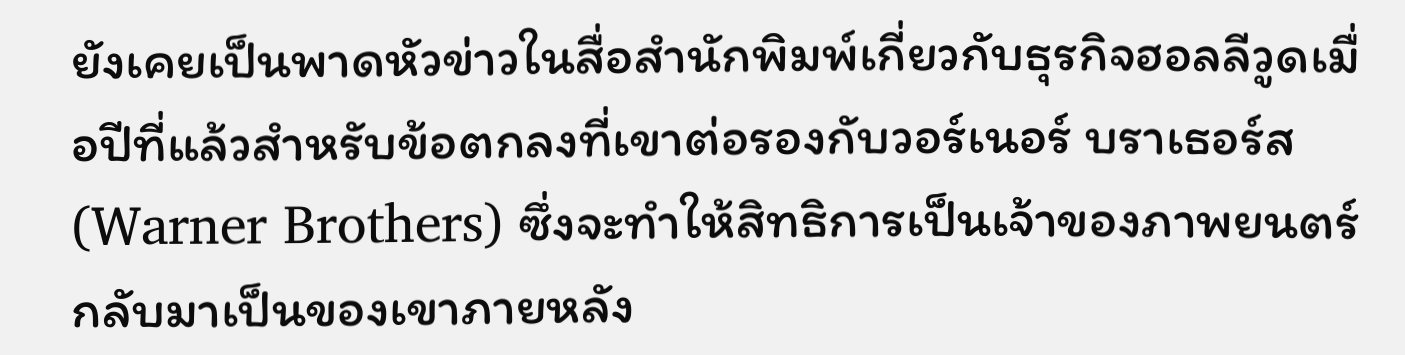ยังเคยเป็นพาดหัวข่าวในสื่อสำนักพิมพ์เกี่ยวกับธุรกิจฮอลลีวูดเมื่อปีที่แล้วสำหรับข้อตกลงที่เขาต่อรองกับวอร์เนอร์ บราเธอร์ส (Warner Brothers) ซึ่งจะทำให้สิทธิการเป็นเจ้าของภาพยนตร์กลับมาเป็นของเขาภายหลัง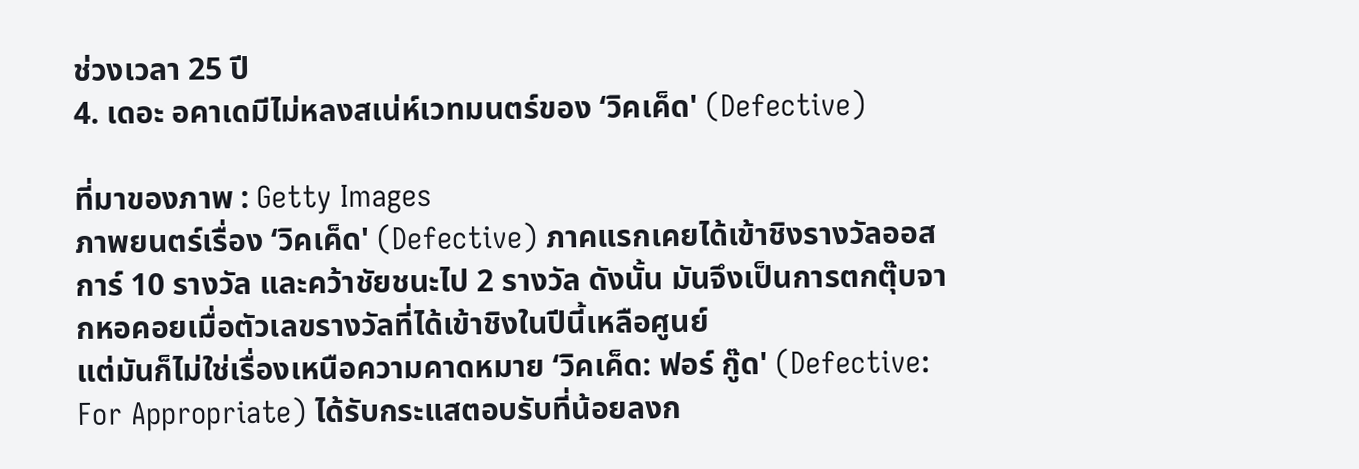ช่วงเวลา 25 ปี
4. เดอะ อคาเดมีไม่หลงสเน่ห์เวทมนตร์ของ ‘วิคเค็ด' (Defective)

ที่มาของภาพ : Getty Images
ภาพยนตร์เรื่อง ‘วิคเค็ด' (Defective) ภาคแรกเคยได้เข้าชิงรางวัลออสการ์ 10 รางวัล และคว้าชัยชนะไป 2 รางวัล ดังนั้น มันจึงเป็นการตกตุ๊บจากหอคอยเมื่อตัวเลขรางวัลที่ได้เข้าชิงในปีนี้เหลือศูนย์
แต่มันก็ไม่ใช่เรื่องเหนือความคาดหมาย ‘วิคเค็ด: ฟอร์ กู๊ด' (Defective: For Appropriate) ได้รับกระแสตอบรับที่น้อยลงก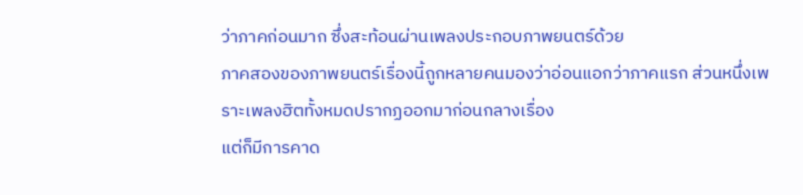ว่าภาคก่อนมาก ซึ่งสะท้อนผ่านเพลงประกอบภาพยนตร์ด้วย
ภาคสองของภาพยนตร์เรื่องนี้ถูกหลายคนมองว่าอ่อนแอกว่าภาคแรก ส่วนหนึ่งเพราะเพลงฮิตทั้งหมดปรากฏออกมาก่อนกลางเรื่อง
แต่ก็มีการคาด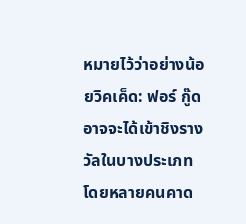หมายไว้ว่าอย่างน้อยวิคเค็ด: ฟอร์ กู๊ด อาจจะได้เข้าชิงรางวัลในบางประเภท โดยหลายคนคาด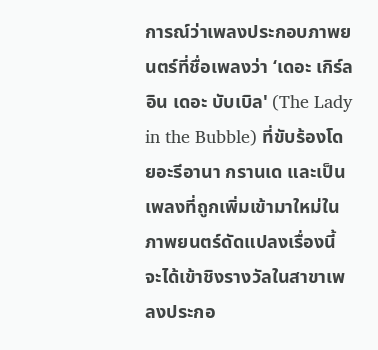การณ์ว่าเพลงประกอบภาพยนตร์ที่ชื่อเพลงว่า ‘เดอะ เกิร์ล อิน เดอะ บับเบิล' (The Lady in the Bubble) ที่ขับร้องโดยอะรีอานา กรานเด และเป็นเพลงที่ถูกเพิ่มเข้ามาใหม่ในภาพยนตร์ดัดแปลงเรื่องนี้ จะได้เข้าชิงรางวัลในสาขาเพลงประกอ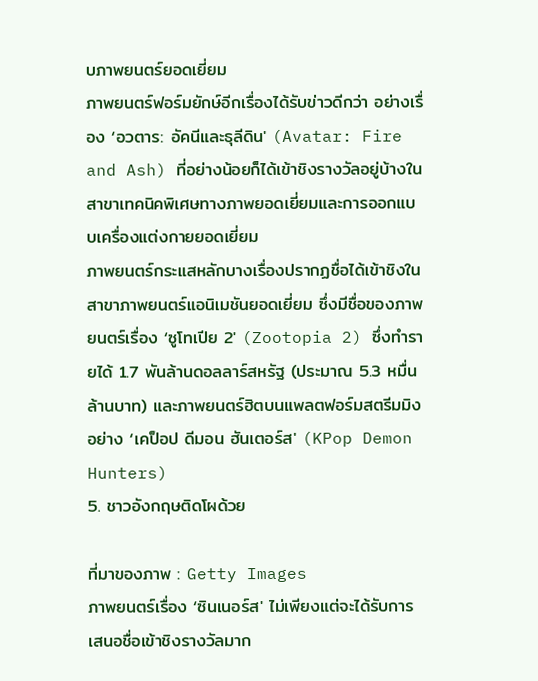บภาพยนตร์ยอดเยี่ยม
ภาพยนตร์ฟอร์มยักษ์อีกเรื่องได้รับข่าวดีกว่า อย่างเรื่อง ‘อวตาร: อัคนีและธุลีดิน' (Avatar: Fire and Ash) ที่อย่างน้อยก็ได้เข้าชิงรางวัลอยู่บ้างในสาขาเทคนิคพิเศษทางภาพยอดเยี่ยมและการออกแบบเครื่องแต่งกายยอดเยี่ยม
ภาพยนตร์กระแสหลักบางเรื่องปรากฏชื่อได้เข้าชิงในสาขาภาพยนตร์แอนิเมชันยอดเยี่ยม ซึ่งมีชื่อของภาพยนตร์เรื่อง ‘ซูโทเปีย 2' (Zootopia 2) ซึ่งทำรายได้ 1.7 พันล้านดอลลาร์สหรัฐ (ประมาณ 5.3 หมื่นล้านบาท) และภาพยนตร์ฮิตบนแพลตฟอร์มสตรีมมิงอย่าง ‘เคป็อป ดีมอน ฮันเตอร์ส' (KPop Demon Hunters)
5. ชาวอังกฤษติดโผด้วย

ที่มาของภาพ : Getty Images
ภาพยนตร์เรื่อง ‘ซินเนอร์ส' ไม่เพียงแต่จะได้รับการเสนอชื่อเข้าชิงรางวัลมาก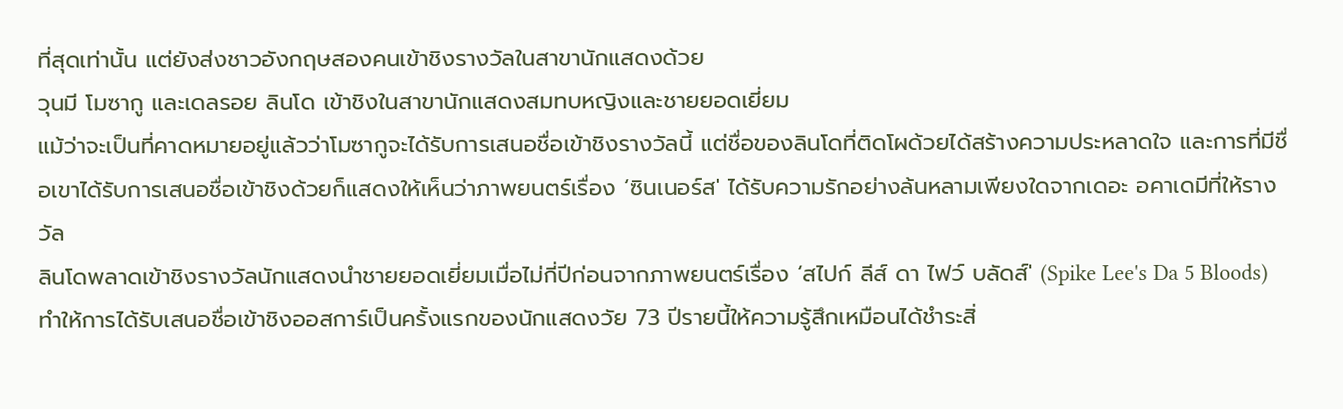ที่สุดเท่านั้น แต่ยังส่งชาวอังกฤษสองคนเข้าชิงรางวัลในสาขานักแสดงด้วย
วุนมี โมซากู และเดลรอย ลินโด เข้าชิงในสาขานักแสดงสมทบหญิงและชายยอดเยี่ยม
แม้ว่าจะเป็นที่คาดหมายอยู่แล้วว่าโมซากูจะได้รับการเสนอชื่อเข้าชิงรางวัลนี้ แต่ชื่อของลินโดที่ติดโผด้วยได้สร้างความประหลาดใจ และการที่มีชื่อเขาได้รับการเสนอชื่อเข้าชิงด้วยก็แสดงให้เห็นว่าภาพยนตร์เรื่อง ‘ซินเนอร์ส' ได้รับความรักอย่างล้นหลามเพียงใดจากเดอะ อคาเดมีที่ให้รางวัล
ลินโดพลาดเข้าชิงรางวัลนักแสดงนำชายยอดเยี่ยมเมื่อไม่กี่ปีก่อนจากภาพยนตร์เรื่อง ‘สไปก์ ลีส์ ดา ไฟว์ บลัดส์' (Spike Lee's Da 5 Bloods) ทำให้การได้รับเสนอชื่อเข้าชิงออสการ์เป็นครั้งแรกของนักแสดงวัย 73 ปีรายนี้ให้ความรู้สึกเหมือนได้ชำระสิ่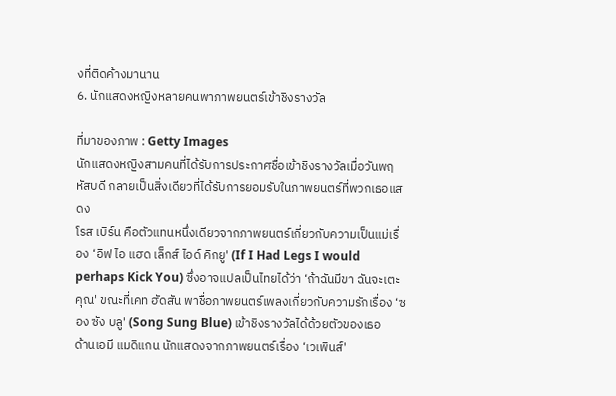งที่ติดค้างมานาน
6. นักแสดงหญิงหลายคนพาภาพยนตร์เข้าชิงรางวัล

ที่มาของภาพ : Getty Images
นักแสดงหญิงสามคนที่ได้รับการประกาศชื่อเข้าชิงรางวัลเมื่อวันพฤหัสบดี กลายเป็นสิ่งเดียวที่ได้รับการยอมรับในภาพยนตร์ที่พวกเธอแสดง
โรส เบิร์น คือตัวแทนหนึ่งเดียวจากภาพยนตร์เกี่ยวกับความเป็นแม่เรื่อง ‘อิฟ ไอ แฮด เล็กส์ ไอด์ คิกยู' (If I Had Legs I would perhaps Kick You) ซึ่งอาจแปลเป็นไทยได้ว่า ‘ถ้าฉันมีขา ฉันจะเตะคุณ' ขณะที่เคท ฮัดสัน พาชื่อภาพยนตร์เพลงเกี่ยวกับความรักเรื่อง ‘ซอง ซัง บลู' (Song Sung Blue) เข้าชิงรางวัลได้ด้วยตัวของเธอ
ด้านเอมี แมดิแกน นักแสดงจากภาพยนตร์เรื่อง ‘เวเพินส์'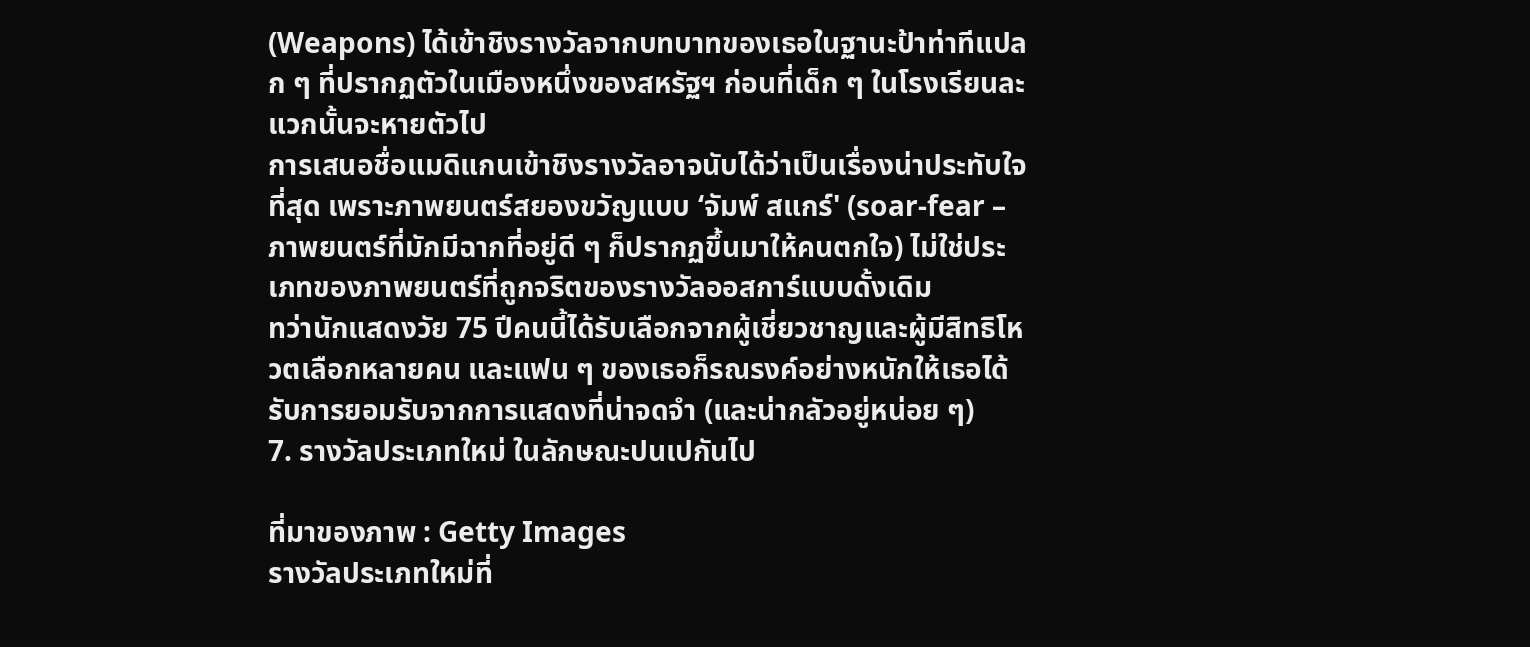(Weapons) ได้เข้าชิงรางวัลจากบทบาทของเธอในฐานะป้าท่าทีแปลก ๆ ที่ปรากฏตัวในเมืองหนึ่งของสหรัฐฯ ก่อนที่เด็ก ๆ ในโรงเรียนละแวกนั้นจะหายตัวไป
การเสนอชื่อแมดิแกนเข้าชิงรางวัลอาจนับได้ว่าเป็นเรื่องน่าประทับใจที่สุด เพราะภาพยนตร์สยองขวัญแบบ ‘จัมพ์ สแกร์' (soar-fear – ภาพยนตร์ที่มักมีฉากที่อยู่ดี ๆ ก็ปรากฏขึ้นมาให้คนตกใจ) ไม่ใช่ประเภทของภาพยนตร์ที่ถูกจริตของรางวัลออสการ์แบบดั้งเดิม
ทว่านักแสดงวัย 75 ปีคนนี้ได้รับเลือกจากผู้เชี่ยวชาญและผู้มีสิทธิโหวตเลือกหลายคน และแฟน ๆ ของเธอก็รณรงค์อย่างหนักให้เธอได้รับการยอมรับจากการแสดงที่น่าจดจำ (และน่ากลัวอยู่หน่อย ๆ)
7. รางวัลประเภทใหม่ ในลักษณะปนเปกันไป

ที่มาของภาพ : Getty Images
รางวัลประเภทใหม่ที่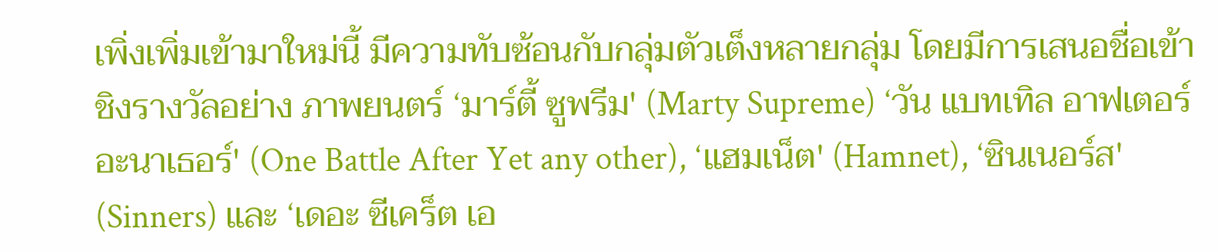เพิ่งเพิ่มเข้ามาใหม่นี้ มีความทับซ้อนกับกลุ่มตัวเต็งหลายกลุ่ม โดยมีการเสนอชื่อเข้าชิงรางวัลอย่าง ภาพยนตร์ ‘มาร์ตี้ ซูพรีม' (Marty Supreme) ‘วัน แบทเทิล อาฟเตอร์ อะนาเธอร์' (One Battle After Yet any other), ‘แฮมเน็ต' (Hamnet), ‘ซินเนอร์ส' (Sinners) และ ‘เดอะ ซีเคร็ต เอ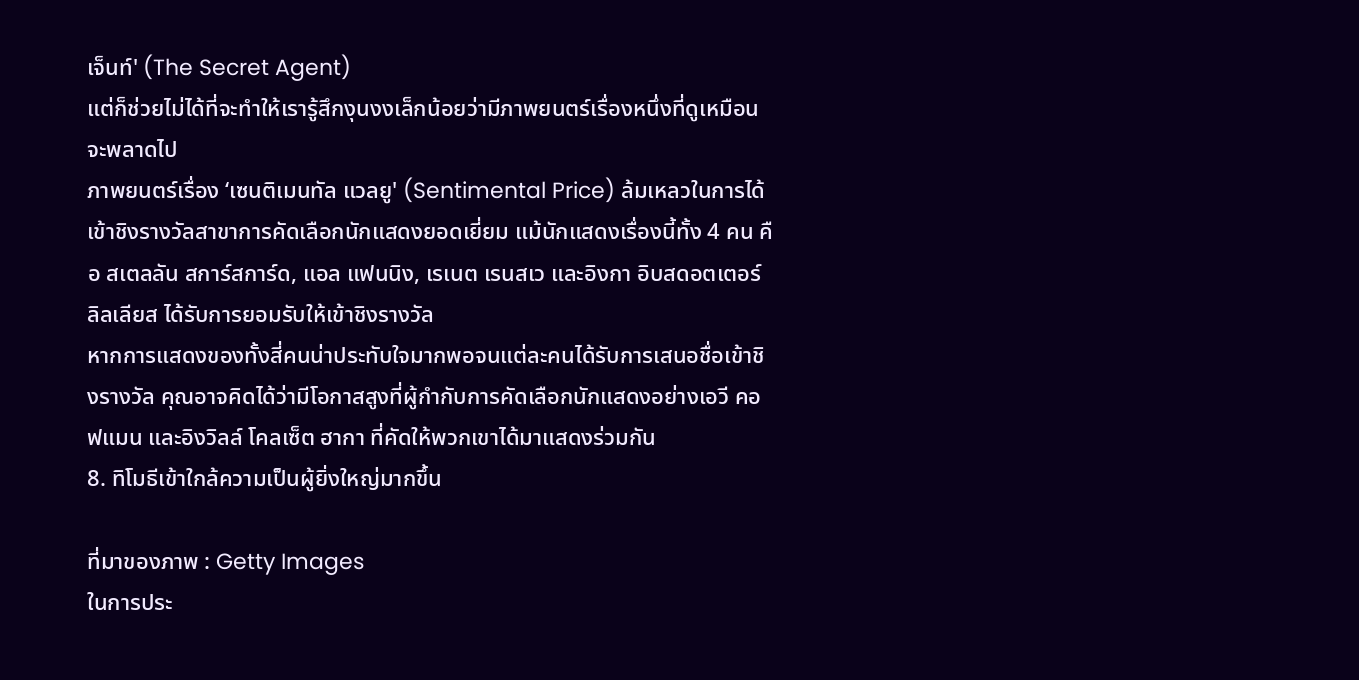เจ็นท์' (The Secret Agent)
แต่ก็ช่วยไม่ได้ที่จะทำให้เรารู้สึกงุนงงเล็กน้อยว่ามีภาพยนตร์เรื่องหนึ่งที่ดูเหมือนจะพลาดไป
ภาพยนตร์เรื่อง ‘เซนติเมนทัล แวลยู' (Sentimental Price) ล้มเหลวในการได้เข้าชิงรางวัลสาขาการคัดเลือกนักแสดงยอดเยี่ยม แม้นักแสดงเรื่องนี้ทั้ง 4 คน คือ สเตลลัน สการ์สการ์ด, แอล แฟนนิง, เรเนต เรนสเว และอิงกา อิบสดอตเตอร์ ลิลเลียส ได้รับการยอมรับให้เข้าชิงรางวัล
หากการแสดงของทั้งสี่คนน่าประทับใจมากพอจนแต่ละคนได้รับการเสนอชื่อเข้าชิงรางวัล คุณอาจคิดได้ว่ามีโอกาสสูงที่ผู้กำกับการคัดเลือกนักแสดงอย่างเอวี คอฟแมน และอิงวิลล์ โคลเซ็ต ฮากา ที่คัดให้พวกเขาได้มาแสดงร่วมกัน
8. ทิโมธีเข้าใกล้ความเป็นผู้ยิ่งใหญ่มากขึ้น

ที่มาของภาพ : Getty Images
ในการประ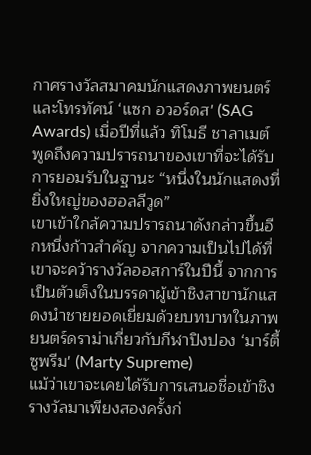กาศรางวัลสมาคมนักแสดงภาพยนตร์และโทรทัศน์ ‘แซก อวอร์ดส' (SAG Awards) เมื่อปีที่แล้ว ทิโมธี ชาลาเมต์ พูดถึงความปรารถนาของเขาที่จะได้รับการยอมรับในฐานะ “หนึ่งในนักแสดงที่ยิ่งใหญ่ของฮอลลีวูด”
เขาเข้าใกล้ความปรารถนาดังกล่าวขึ้นอีกหนึ่งก้าวสำคัญ จากความเป็นไปได้ที่เขาจะคว้ารางวัลออสการ์ในปีนี้ จากการเป็นตัวเต็งในบรรดาผู้เข้าชิงสาขานักแสดงนำชายยอดเยี่ยมด้วยบทบาทในภาพยนตร์ดราม่าเกี่ยวกับกีฬาปิงปอง ‘มาร์ตี้ ซูพรีม' (Marty Supreme)
แม้ว่าเขาจะเคยได้รับการเสนอชื่อเข้าชิงรางวัลมาเพียงสองครั้งก่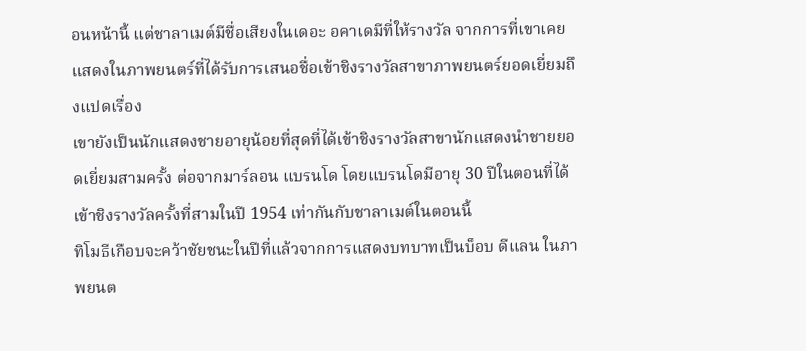อนหน้านี้ แต่ชาลาเมต์มีชื่อเสียงในเดอะ อคาเดมีที่ให้รางวัล จากการที่เขาเคยแสดงในภาพยนตร์ที่ได้รับการเสนอชื่อเข้าชิงรางวัลสาขาภาพยนตร์ยอดเยี่ยมถึงแปดเรื่อง
เขายังเป็นนักแสดงชายอายุน้อยที่สุดที่ได้เข้าชิงรางวัลสาขานักแสดงนำชายยอดเยี่ยมสามครั้ง ต่อจากมาร์ลอน แบรนโด โดยแบรนโดมีอายุ 30 ปีในตอนที่ได้เข้าชิงรางวัลครั้งที่สามในปี 1954 เท่ากันกับชาลาเมต์ในตอนนี้
ทิโมธีเกือบจะคว้าชัยชนะในปีที่แล้วจากการแสดงบทบาทเป็นบ็อบ ดีแลน ในภาพยนต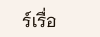ร์เรื่อ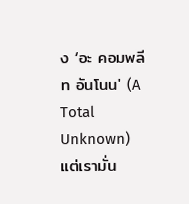ง ‘อะ คอมพลีท อันโนน' (A Total Unknown) แต่เรามั่น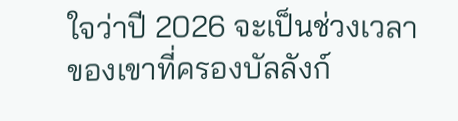ใจว่าปี 2026 จะเป็นช่วงเวลาของเขาที่ครองบัลลังก์